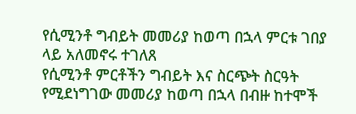የሲሚንቶ ግብይት መመሪያ ከወጣ በኋላ ምርቱ ገበያ ላይ አለመኖሩ ተገለጸ
የሲሚንቶ ምርቶችን ግብይት እና ስርጭት ስርዓት የሚደነግገው መመሪያ ከወጣ በኋላ በብዙ ከተሞች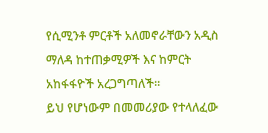የሲሚንቶ ምርቶች አለመኖራቸውን አዲስ ማለዳ ከተጠቃሚዎች እና ከምርት አከፋፋዮች አረጋግጣለች።
ይህ የሆነውም በመመሪያው የተላለፈው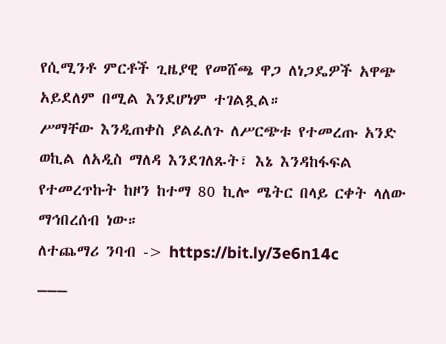የሲሚንቶ ምርቶች ጊዜያዊ የመሸጫ ዋጋ ለነጋዴዎች አዋጭ አይደለም በሚል እንደሆነም ተገልጿል።
ሥማቸው እንዲጠቀስ ያልፈለጉ ለሥርጭቱ የተመረጡ አንድ ወኪል ለአዲስ ማለዳ እንደገለጹት፣ እኔ እንዳከፋፍል የተመረጥኩት ከዞን ከተማ 80 ኪሎ ሜትር በላይ ርቀት ላለው ማኅበረሰብ ነው።
ለተጨማሪ ንባብ -> https://bit.ly/3e6n14c
___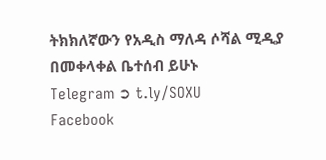ትክክለኛውን የአዲስ ማለዳ ሶሻል ሚዲያ በመቀላቀል ቤተሰብ ይሁኑ
Telegram ➲ t.ly/SOXU
Facebook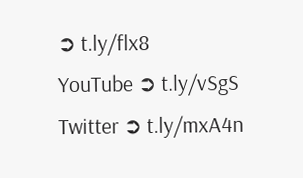➲ t.ly/flx8
YouTube ➲ t.ly/vSgS
Twitter ➲ t.ly/mxA4n